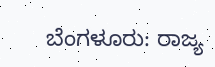ಬೆಂಗಳೂರು: ರಾಜ್ಯ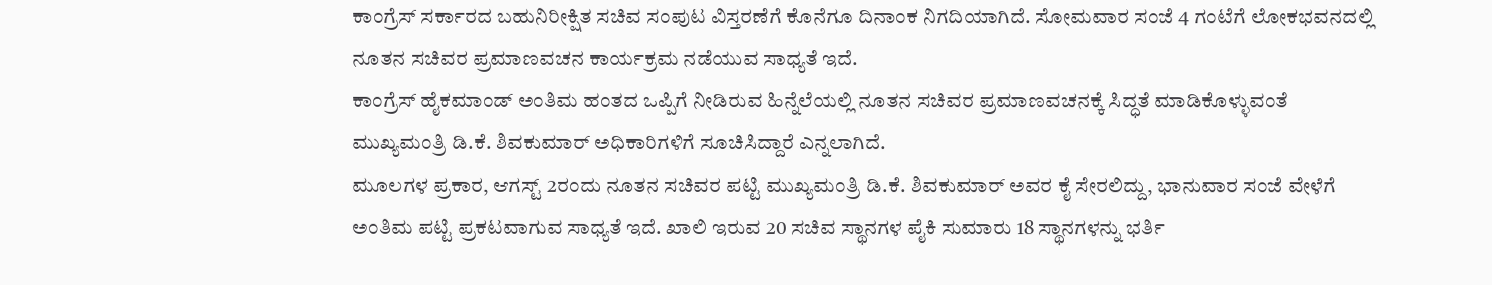ಕಾಂಗ್ರೆಸ್ ಸರ್ಕಾರದ ಬಹುನಿರೀಕ್ಷಿತ ಸಚಿವ ಸಂಪುಟ ವಿಸ್ತರಣೆಗೆ ಕೊನೆಗೂ ದಿನಾಂಕ ನಿಗದಿಯಾಗಿದೆ. ಸೋಮವಾರ ಸಂಜೆ 4 ಗಂಟೆಗೆ ಲೋಕಭವನದಲ್ಲಿ ನೂತನ ಸಚಿವರ ಪ್ರಮಾಣವಚನ ಕಾರ್ಯಕ್ರಮ ನಡೆಯುವ ಸಾಧ್ಯತೆ ಇದೆ.
ಕಾಂಗ್ರೆಸ್ ಹೈಕಮಾಂಡ್ ಅಂತಿಮ ಹಂತದ ಒಪ್ಪಿಗೆ ನೀಡಿರುವ ಹಿನ್ನೆಲೆಯಲ್ಲಿ ನೂತನ ಸಚಿವರ ಪ್ರಮಾಣವಚನಕ್ಕೆ ಸಿದ್ಧತೆ ಮಾಡಿಕೊಳ್ಳುವಂತೆ ಮುಖ್ಯಮಂತ್ರಿ ಡಿ.ಕೆ. ಶಿವಕುಮಾರ್ ಅಧಿಕಾರಿಗಳಿಗೆ ಸೂಚಿಸಿದ್ದಾರೆ ಎನ್ನಲಾಗಿದೆ.
ಮೂಲಗಳ ಪ್ರಕಾರ, ಆಗಸ್ಟ್ 2ರಂದು ನೂತನ ಸಚಿವರ ಪಟ್ಟಿ ಮುಖ್ಯಮಂತ್ರಿ ಡಿ.ಕೆ. ಶಿವಕುಮಾರ್ ಅವರ ಕೈ ಸೇರಲಿದ್ದು, ಭಾನುವಾರ ಸಂಜೆ ವೇಳೆಗೆ ಅಂತಿಮ ಪಟ್ಟಿ ಪ್ರಕಟವಾಗುವ ಸಾಧ್ಯತೆ ಇದೆ. ಖಾಲಿ ಇರುವ 20 ಸಚಿವ ಸ್ಥಾನಗಳ ಪೈಕಿ ಸುಮಾರು 18 ಸ್ಥಾನಗಳನ್ನು ಭರ್ತಿ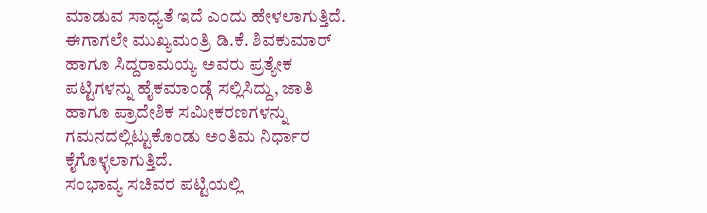ಮಾಡುವ ಸಾಧ್ಯತೆ ಇದೆ ಎಂದು ಹೇಳಲಾಗುತ್ತಿದೆ.
ಈಗಾಗಲೇ ಮುಖ್ಯಮಂತ್ರಿ ಡಿ.ಕೆ. ಶಿವಕುಮಾರ್ ಹಾಗೂ ಸಿದ್ದರಾಮಯ್ಯ ಅವರು ಪ್ರತ್ಯೇಕ ಪಟ್ಟಿಗಳನ್ನು ಹೈಕಮಾಂಡ್ಗೆ ಸಲ್ಲಿಸಿದ್ದು, ಜಾತಿ ಹಾಗೂ ಪ್ರಾದೇಶಿಕ ಸಮೀಕರಣಗಳನ್ನು ಗಮನದಲ್ಲಿಟ್ಟುಕೊಂಡು ಅಂತಿಮ ನಿರ್ಧಾರ ಕೈಗೊಳ್ಳಲಾಗುತ್ತಿದೆ.
ಸಂಭಾವ್ಯ ಸಚಿವರ ಪಟ್ಟಿಯಲ್ಲಿ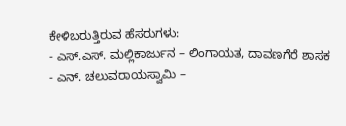ಕೇಳಿಬರುತ್ತಿರುವ ಹೆಸರುಗಳು:
- ಎಸ್.ಎಸ್. ಮಲ್ಲಿಕಾರ್ಜುನ – ಲಿಂಗಾಯತ, ದಾವಣಗೆರೆ ಶಾಸಕ
- ಎನ್. ಚಲುವರಾಯಸ್ವಾಮಿ –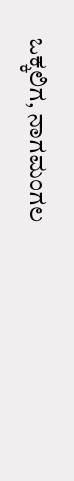ಒಕ್ಕಲಿಗ, ನಾಗಮಂಗಲ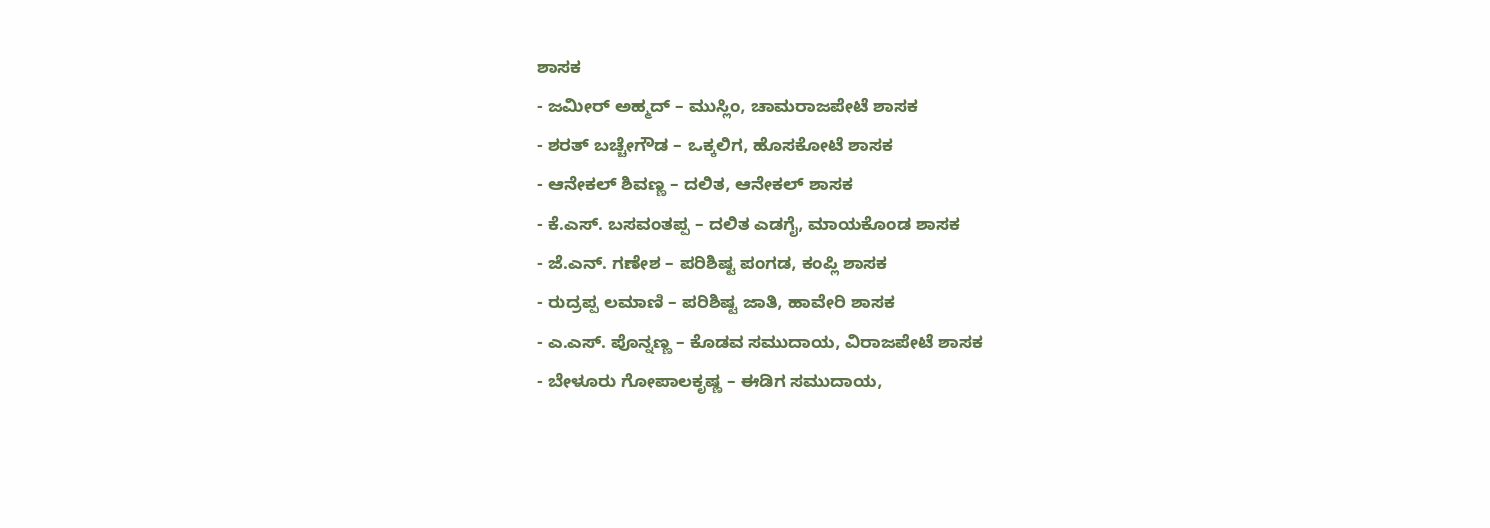ಶಾಸಕ
- ಜಮೀರ್ ಅಹ್ಮದ್ – ಮುಸ್ಲಿಂ, ಚಾಮರಾಜಪೇಟೆ ಶಾಸಕ
- ಶರತ್ ಬಚ್ಚೇಗೌಡ – ಒಕ್ಕಲಿಗ, ಹೊಸಕೋಟೆ ಶಾಸಕ
- ಆನೇಕಲ್ ಶಿವಣ್ಣ – ದಲಿತ, ಆನೇಕಲ್ ಶಾಸಕ
- ಕೆ.ಎಸ್. ಬಸವಂತಪ್ಪ – ದಲಿತ ಎಡಗೈ, ಮಾಯಕೊಂಡ ಶಾಸಕ
- ಜೆ.ಎನ್. ಗಣೇಶ – ಪರಿಶಿಷ್ಟ ಪಂಗಡ, ಕಂಪ್ಲಿ ಶಾಸಕ
- ರುದ್ರಪ್ಪ ಲಮಾಣಿ – ಪರಿಶಿಷ್ಟ ಜಾತಿ, ಹಾವೇರಿ ಶಾಸಕ
- ಎ.ಎಸ್. ಪೊನ್ನಣ್ಣ – ಕೊಡವ ಸಮುದಾಯ, ವಿರಾಜಪೇಟೆ ಶಾಸಕ
- ಬೇಳೂರು ಗೋಪಾಲಕೃಷ್ಣ – ಈಡಿಗ ಸಮುದಾಯ,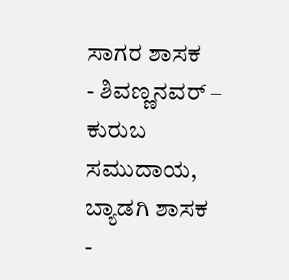ಸಾಗರ ಶಾಸಕ
- ಶಿವಣ್ಣನವರ್ – ಕುರುಬ ಸಮುದಾಯ, ಬ್ಯಾಡಗಿ ಶಾಸಕ
-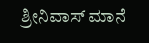ಶ್ರೀನಿವಾಸ್ ಮಾನೆ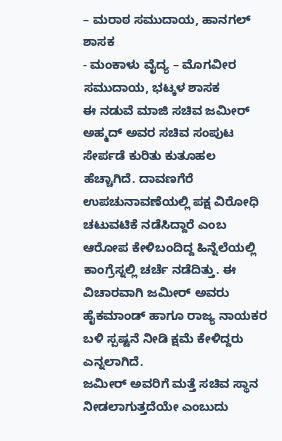– ಮರಾಠ ಸಮುದಾಯ, ಹಾನಗಲ್ ಶಾಸಕ
- ಮಂಕಾಳು ವೈದ್ಯ – ಮೊಗವೀರ ಸಮುದಾಯ, ಭಟ್ಕಳ ಶಾಸಕ
ಈ ನಡುವೆ ಮಾಜಿ ಸಚಿವ ಜಮೀರ್ ಅಹ್ಮದ್ ಅವರ ಸಚಿವ ಸಂಪುಟ ಸೇರ್ಪಡೆ ಕುರಿತು ಕುತೂಹಲ ಹೆಚ್ಚಾಗಿದೆ. ದಾವಣಗೆರೆ ಉಪಚುನಾವಣೆಯಲ್ಲಿ ಪಕ್ಷ ವಿರೋಧಿ ಚಟುವಟಿಕೆ ನಡೆಸಿದ್ದಾರೆ ಎಂಬ ಆರೋಪ ಕೇಳಿಬಂದಿದ್ದ ಹಿನ್ನೆಲೆಯಲ್ಲಿ ಕಾಂಗ್ರೆಸ್ನಲ್ಲಿ ಚರ್ಚೆ ನಡೆದಿತ್ತು. ಈ ವಿಚಾರವಾಗಿ ಜಮೀರ್ ಅವರು ಹೈಕಮಾಂಡ್ ಹಾಗೂ ರಾಜ್ಯ ನಾಯಕರ ಬಳಿ ಸ್ಪಷ್ಟನೆ ನೀಡಿ ಕ್ಷಮೆ ಕೇಳಿದ್ದರು ಎನ್ನಲಾಗಿದೆ.
ಜಮೀರ್ ಅವರಿಗೆ ಮತ್ತೆ ಸಚಿವ ಸ್ಥಾನ ನೀಡಲಾಗುತ್ತದೆಯೇ ಎಂಬುದು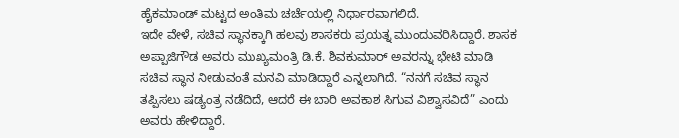ಹೈಕಮಾಂಡ್ ಮಟ್ಟದ ಅಂತಿಮ ಚರ್ಚೆಯಲ್ಲಿ ನಿರ್ಧಾರವಾಗಲಿದೆ.
ಇದೇ ವೇಳೆ, ಸಚಿವ ಸ್ಥಾನಕ್ಕಾಗಿ ಹಲವು ಶಾಸಕರು ಪ್ರಯತ್ನ ಮುಂದುವರಿಸಿದ್ದಾರೆ. ಶಾಸಕ ಅಪ್ಪಾಜಿಗೌಡ ಅವರು ಮುಖ್ಯಮಂತ್ರಿ ಡಿ.ಕೆ. ಶಿವಕುಮಾರ್ ಅವರನ್ನು ಭೇಟಿ ಮಾಡಿ ಸಚಿವ ಸ್ಥಾನ ನೀಡುವಂತೆ ಮನವಿ ಮಾಡಿದ್ದಾರೆ ಎನ್ನಲಾಗಿದೆ. “ನನಗೆ ಸಚಿವ ಸ್ಥಾನ ತಪ್ಪಿಸಲು ಷಡ್ಯಂತ್ರ ನಡೆದಿದೆ, ಆದರೆ ಈ ಬಾರಿ ಅವಕಾಶ ಸಿಗುವ ವಿಶ್ವಾಸವಿದೆ” ಎಂದು ಅವರು ಹೇಳಿದ್ದಾರೆ.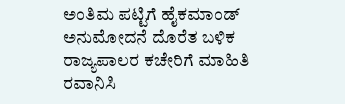ಅಂತಿಮ ಪಟ್ಟಿಗೆ ಹೈಕಮಾಂಡ್ ಅನುಮೋದನೆ ದೊರೆತ ಬಳಿಕ ರಾಜ್ಯಪಾಲರ ಕಚೇರಿಗೆ ಮಾಹಿತಿ ರವಾನಿಸಿ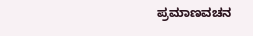ಪ್ರಮಾಣವಚನ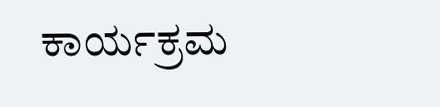ಕಾರ್ಯಕ್ರಮ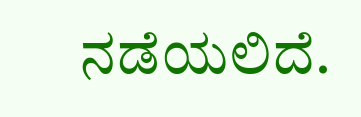ನಡೆಯಲಿದೆ.